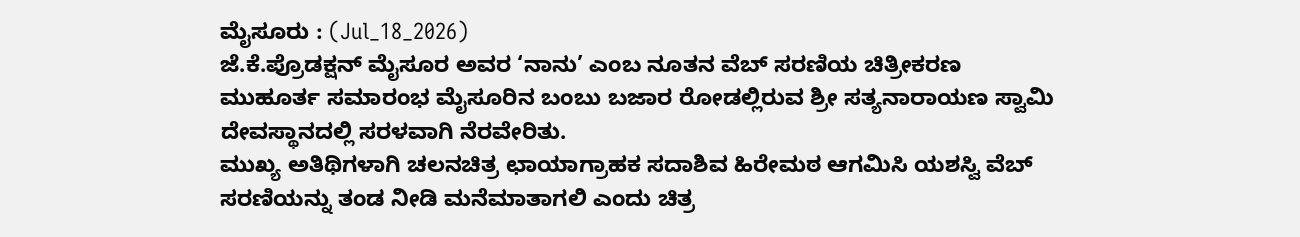ಮೈಸೂರು : (Jul_18_2026)
ಜೆ.ಕೆ.ಪ್ರೊಡಕ್ಷನ್ ಮೈಸೂರ ಅವರ ‘ನಾನು’ ಎಂಬ ನೂತನ ವೆಬ್ ಸರಣಿಯ ಚಿತ್ರೀಕರಣ ಮುಹೂರ್ತ ಸಮಾರಂಭ ಮೈಸೂರಿನ ಬಂಬು ಬಜಾರ ರೋಡಲ್ಲಿರುವ ಶ್ರೀ ಸತ್ಯನಾರಾಯಣ ಸ್ವಾಮಿ ದೇವಸ್ಥಾನದಲ್ಲಿ ಸರಳವಾಗಿ ನೆರವೇರಿತು.
ಮುಖ್ಯ ಅತಿಥಿಗಳಾಗಿ ಚಲನಚಿತ್ರ ಛಾಯಾಗ್ರಾಹಕ ಸದಾಶಿವ ಹಿರೇಮಠ ಆಗಮಿಸಿ ಯಶಸ್ವಿ ವೆಬ್ ಸರಣಿಯನ್ನು ತಂಡ ನೀಡಿ ಮನೆಮಾತಾಗಲಿ ಎಂದು ಚಿತ್ರ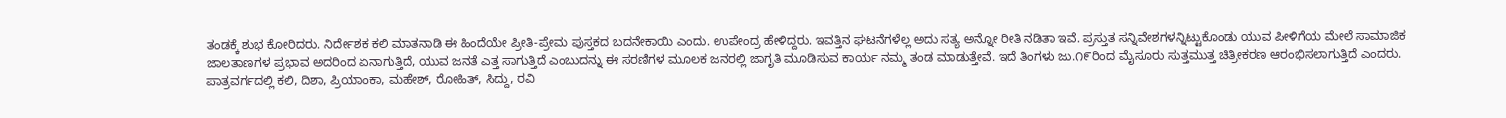ತಂಡಕ್ಕೆ ಶುಭ ಕೋರಿದರು. ನಿರ್ದೇಶಕ ಕಲಿ ಮಾತನಾಡಿ ಈ ಹಿಂದೆಯೇ ಪ್ರೀತಿ-ಪ್ರೇಮ ಪುಸ್ತಕದ ಬದನೇಕಾಯಿ ಎಂದು. ಉಪೇಂದ್ರ ಹೇಳಿದ್ದರು. ಇವತ್ತಿನ ಘಟನೆಗಳೆಲ್ಲ ಅದು ಸತ್ಯ ಅನ್ನೋ ರೀತಿ ನಡಿತಾ ಇವೆ. ಪ್ರಸ್ತುತ ಸನ್ನಿವೇಶಗಳನ್ನಿಟ್ಟುಕೊಂಡು ಯುವ ಪೀಳಿಗೆಯ ಮೇಲೆ ಸಾಮಾಜಿಕ ಜಾಲತಾಣಗಳ ಪ್ರಭಾವ ಅದರಿಂದ ಏನಾಗುತ್ತಿದೆ, ಯುವ ಜನತೆ ಎತ್ತ ಸಾಗುತ್ತಿದೆ ಎಂಬುದನ್ನು ಈ ಸರಣಿಗಳ ಮೂಲಕ ಜನರಲ್ಲಿ ಜಾಗೃತಿ ಮೂಡಿಸುವ ಕಾರ್ಯ ನಮ್ಮ ತಂಡ ಮಾಡುತ್ತೇವೆ. ಇದೆ ತಿಂಗಳು ಜು.೧೯ರಿಂದ ಮೈಸೂರು ಸುತ್ತಮುತ್ತ ಚಿತ್ರೀಕರಣ ಆರಂಭಿಸಲಾಗುತ್ತಿದೆ ಎಂದರು.
ಪಾತ್ರವರ್ಗದಲ್ಲಿ ಕಲಿ, ದಿಶಾ, ಪ್ರಿಯಾಂಕಾ, ಮಹೇಶ್, ರೋಹಿತ್, ಸಿದ್ದು, ರವಿ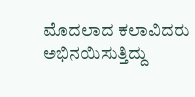ಮೊದಲಾದ ಕಲಾವಿದರು ಅಭಿನಯಿಸುತ್ತಿದ್ದು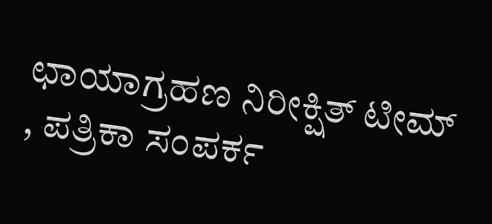ಛಾಯಾಗ್ರಹಣ ನಿರೀಕ್ಷಿತ್ ಟೀಮ್ , ಪತ್ರಿಕಾ ಸಂಪರ್ಕ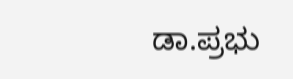ಡಾ.ಪ್ರಭು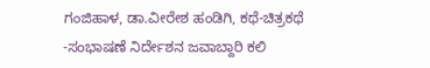ಗಂಜಿಹಾಳ, ಡಾ.ವೀರೇಶ ಹಂಡಿಗಿ, ಕಥೆ-ಚಿತ್ರಕಥೆ -ಸಂಭಾಷಣೆ ನಿರ್ದೇಶನ ಜವಾಬ್ದಾರಿ ಕಲಿ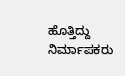ಹೊತ್ತಿದ್ದು ನಿರ್ಮಾಪಕರು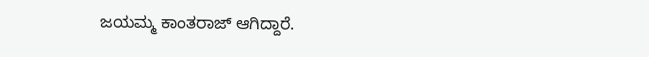ಜಯಮ್ಮ ಕಾಂತರಾಜ್ ಆಗಿದ್ದಾರೆ.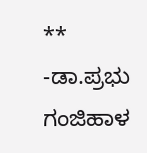**
-ಡಾ.ಪ್ರಭು ಗಂಜಿಹಾಳ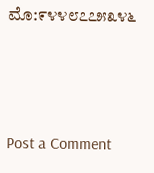ಮೊ:೯೪೪೮೭೭೫೩೪೬



Post a Comment